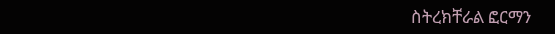ስትረክቸራል ፎርማን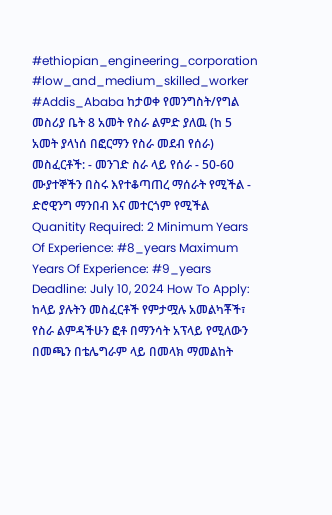#ethiopian_engineering_corporation #low_and_medium_skilled_worker #Addis_Ababa ከታወቀ የመንግስት/የግል መስሪያ ቤት 8 አመት የስራ ልምድ ያለዉ (ከ 5 አመት ያላነሰ በፎርማን የስራ መደብ የሰራ) መስፈርቶች: - መንገድ ስራ ላይ የሰራ - 50-60 ሙያተኞችን በስሩ እየተቆጣጠረ ማሰራት የሚችል - ድሮዊንግ ማንበብ እና መተርጎም የሚችል Quanitity Required: 2 Minimum Years Of Experience: #8_years Maximum Years Of Experience: #9_years Deadline: July 10, 2024 How To Apply: ከላይ ያሉትን መስፈርቶች የምታሟሉ አመልካቾች፣ የስራ ልምዳችሁን ፎቶ በማንሳት አፕላይ የሚለውን በመጫን በቴሌግራም ላይ በመላክ ማመልከት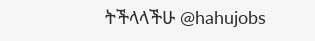ትችላላችሁ @hahujobs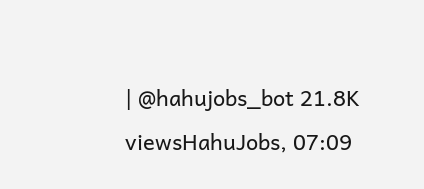| @hahujobs_bot 21.8K viewsHahuJobs, 07:09